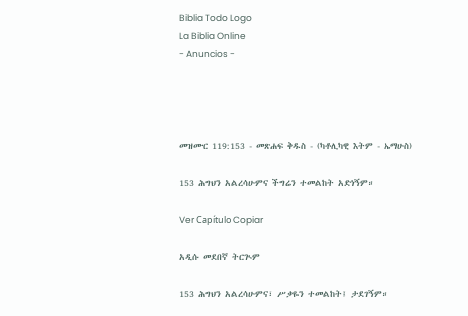Biblia Todo Logo
La Biblia Online
- Anuncios -




መዝሙር 119:153 - መጽሐፍ ቅዱስ - (ካቶሊካዊ እትም - ኤማሁስ)

153 ሕግህን አልረሳሁምና ችግሬን ተመልከት አድነኝም።

Ver Capítulo Copiar

አዲሱ መደበኛ ትርጒም

153 ሕግህን አልረሳሁምና፣ ሥቃዬን ተመልከት፤ ታደገኝም።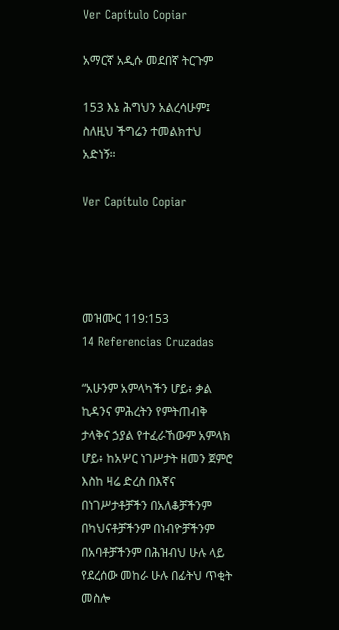Ver Capítulo Copiar

አማርኛ አዲሱ መደበኛ ትርጉም

153 እኔ ሕግህን አልረሳሁም፤ ስለዚህ ችግሬን ተመልክተህ አድነኝ።

Ver Capítulo Copiar




መዝሙር 119:153
14 Referencias Cruzadas

“አሁንም አምላካችን ሆይ፥ ቃል ኪዳንና ምሕረትን የምትጠብቅ ታላቅና ኃያል የተፈራኸውም አምላክ ሆይ፥ ከአሦር ነገሥታት ዘመን ጀምሮ እስከ ዛሬ ድረስ በእኛና በነገሥታቶቻችን በአለቆቻችንም በካህናቶቻችንም በነብዮቻችንም በአባቶቻችንም በሕዝብህ ሁሉ ላይ የደረሰው መከራ ሁሉ በፊትህ ጥቂት መስሎ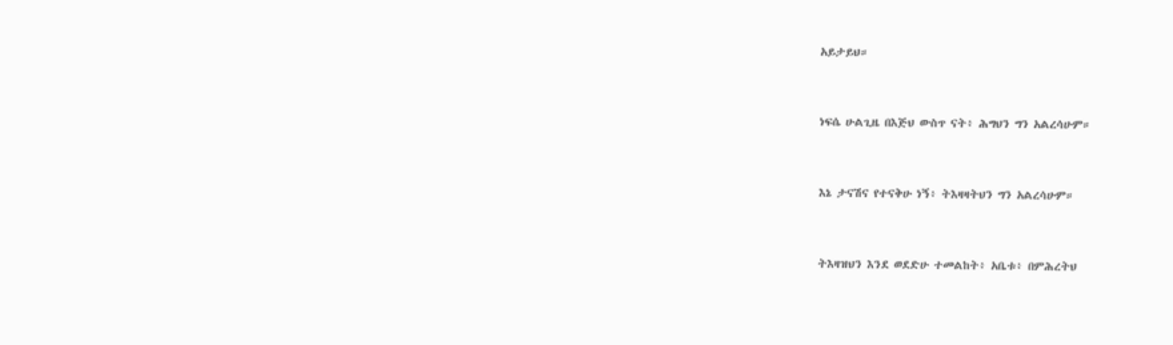አይታይህ።


ነፍሴ ሁልጊዜ በእጅህ ውስጥ ናት፥ ሕግህን ግን አልረሳሁም።


እኔ ታናሽና የተናቅሁ ነኝ፥ ትእዛዛትህን ግን አልረሳሁም።


ትእዛዝህን እንደ ወደድሁ ተመልከት፥ አቤቱ፥ በምሕረትህ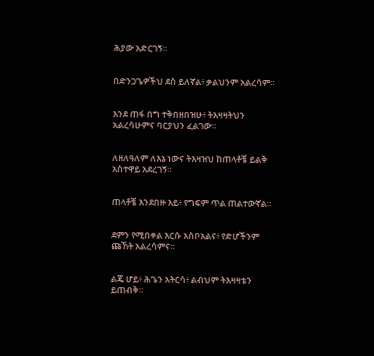ሕያው አድርገኝ።


በድንጋጌዎችህ ደስ ይለኛል፥ ቃልህንም አልረሳም።


እንደ ጠፋ በግ ተቅበዘበዝሁ፥ ትእዛዛትህን አልረሳሁምና ባርያህን ፈልገው።


ለዘለዓለም ለእኔ ነውና ትእዛዝህ ከጠላቶቼ ይልቅ አስተዋይ አደረገኝ።


ጠላቶቼ እንደበዙ እይ፥ የግፍም ጥል ጠልተውኛል።


ደምን የሚበቀል እርሱ አስቦአልና፥ የድሆችንም ጩኸት አልረሳምና።


ልጄ ሆይ፥ ሕጌን አትርሳ፥ ልብህም ትእዛዛቴን ይጠብቅ።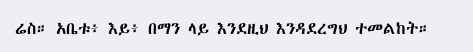ሬስ። አቤቱ፥ እይ፥ በማን ላይ እንደዚህ እንዳደረግህ ተመልከት።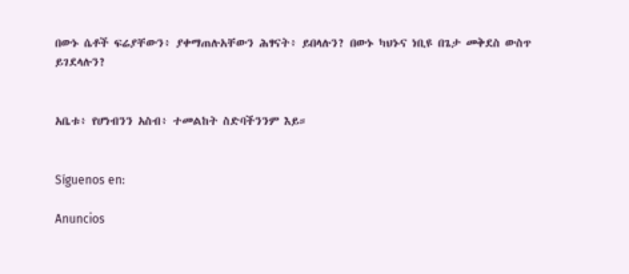በውኑ ሴቶች ፍሬያቸውን፥ ያቀማጠሉአቸውን ሕፃናት፥ ይበላሉን? በውኑ ካህኑና ነቢዩ በጌታ መቅደስ ውስጥ ይገደላሉን?


አቤቱ፥ የሆነብንን አስብ፥ ተመልከት ስድባችንንም እይ።


Síguenos en:

Anuncios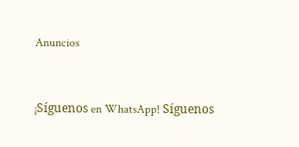Anuncios


¡Síguenos en WhatsApp! Síguenos